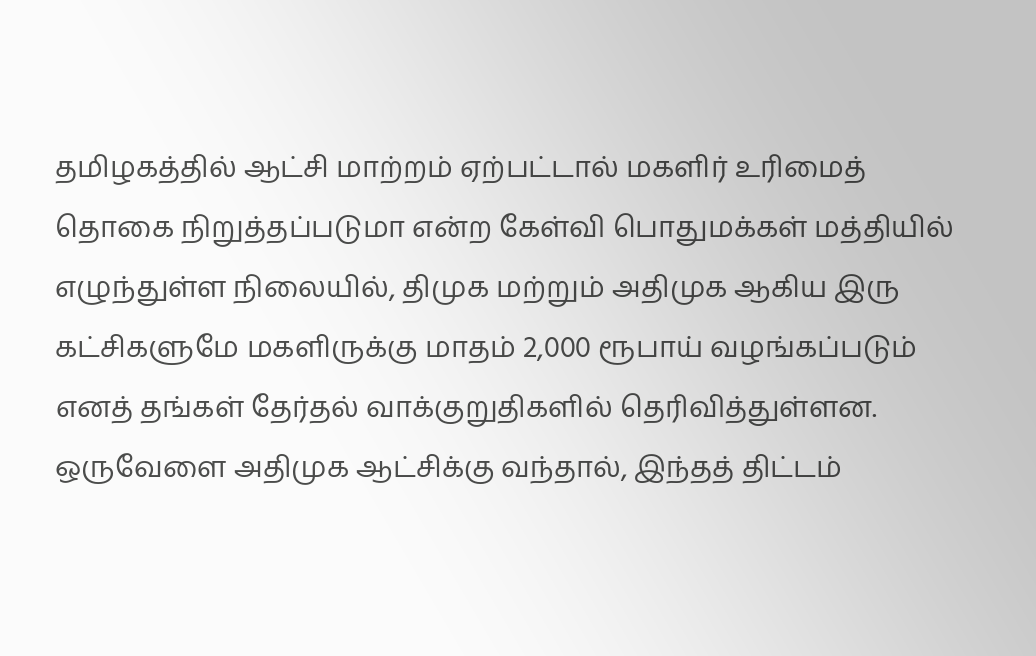தமிழகத்தில் ஆட்சி மாற்றம் ஏற்பட்டால் மகளிர் உரிமைத் தொகை நிறுத்தப்படுமா என்ற கேள்வி பொதுமக்கள் மத்தியில் எழுந்துள்ள நிலையில், திமுக மற்றும் அதிமுக ஆகிய இரு கட்சிகளுமே மகளிருக்கு மாதம் 2,000 ரூபாய் வழங்கப்படும் எனத் தங்கள் தேர்தல் வாக்குறுதிகளில் தெரிவித்துள்ளன. ஒருவேளை அதிமுக ஆட்சிக்கு வந்தால், இந்தத் திட்டம்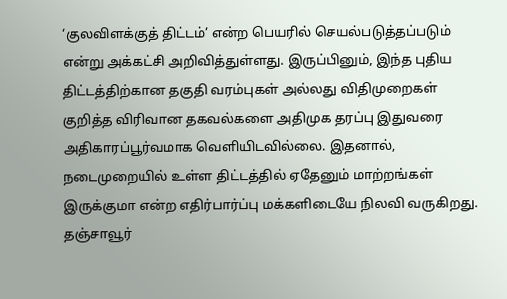‘குலவிளக்குத் திட்டம்’ என்ற பெயரில் செயல்படுத்தப்படும் என்று அக்கட்சி அறிவித்துள்ளது. இருப்பினும், இந்த புதிய திட்டத்திற்கான தகுதி வரம்புகள் அல்லது விதிமுறைகள் குறித்த விரிவான தகவல்களை அதிமுக தரப்பு இதுவரை அதிகாரப்பூர்வமாக வெளியிடவில்லை. இதனால், நடைமுறையில் உள்ள திட்டத்தில் ஏதேனும் மாற்றங்கள் இருக்குமா என்ற எதிர்பார்ப்பு மக்களிடையே நிலவி வருகிறது.
தஞ்சாவூர்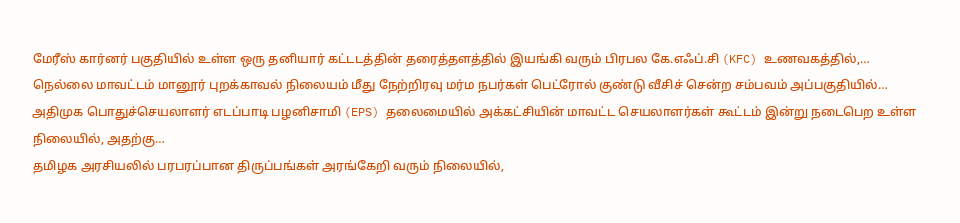மேரீஸ் கார்னர் பகுதியில் உள்ள ஒரு தனியார் கட்டடத்தின் தரைத்தளத்தில் இயங்கி வரும் பிரபல கே.எஃப்.சி (KFC) உணவகத்தில்,…
நெல்லை மாவட்டம் மானூர் புறக்காவல் நிலையம் மீது நேற்றிரவு மர்ம நபர்கள் பெட்ரோல் குண்டு வீசிச் சென்ற சம்பவம் அப்பகுதியில்…
அதிமுக பொதுச்செயலாளர் எடப்பாடி பழனிசாமி (EPS) தலைமையில் அக்கட்சியின் மாவட்ட செயலாளர்கள் கூட்டம் இன்று நடைபெற உள்ள நிலையில், அதற்கு…
தமிழக அரசியலில் பரபரப்பான திருப்பங்கள் அரங்கேறி வரும் நிலையில்,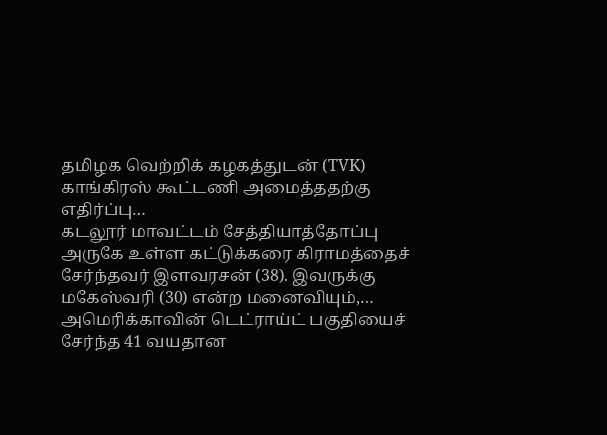தமிழக வெற்றிக் கழகத்துடன் (TVK) காங்கிரஸ் கூட்டணி அமைத்ததற்கு எதிர்ப்பு…
கடலூர் மாவட்டம் சேத்தியாத்தோப்பு அருகே உள்ள கட்டுக்கரை கிராமத்தைச் சேர்ந்தவர் இளவரசன் (38). இவருக்கு மகேஸ்வரி (30) என்ற மனைவியும்,…
அமெரிக்காவின் டெட்ராய்ட் பகுதியைச் சேர்ந்த 41 வயதான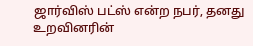ஜார்விஸ் பட்ஸ் என்ற நபர், தனது உறவினரின்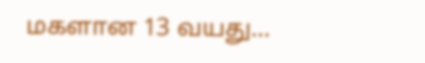மகளான 13 வயது…